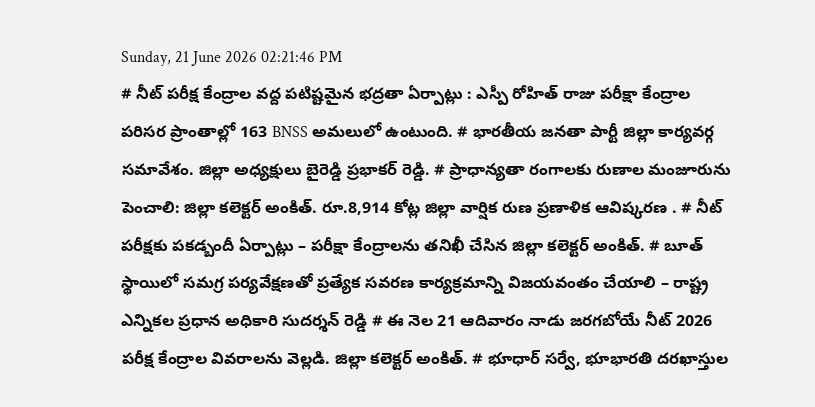Sunday, 21 June 2026 02:21:46 PM
# నీట్ పరీక్ష కేంద్రాల వద్ద పటిష్టమైన భద్రతా ఏర్పాట్లు : ఎస్పీ రోహిత్ రాజు పరీక్షా కేంద్రాల పరిసర ప్రాంతాల్లో 163 BNSS అమలులో ఉంటుంది. # భారతీయ జనతా పార్టీ జిల్లా కార్యవర్గ సమావేశం. జిల్లా అధ్యక్షులు బైరెడ్డి ప్రభాకర్ రెడ్డి. # ప్రాధాన్యతా రంగాలకు రుణాల మంజూరును పెంచాలి: జిల్లా కలెక్టర్ అంకిత్. రూ.8,914 కోట్ల జిల్లా వార్షిక రుణ ప్రణాళిక ఆవిష్కరణ . # నీట్ పరీక్షకు పకడ్బందీ ఏర్పాట్లు – పరీక్షా కేంద్రాలను తనిఖీ చేసిన జిల్లా కలెక్టర్ అంకిత్. # బూత్ స్థాయిలో సమగ్ర పర్యవేక్షణతో ప్రత్యేక సవరణ కార్యక్రమాన్ని విజయవంతం చేయాలి – రాష్ట్ర ఎన్నికల ప్రధాన అధికారి సుదర్శన్ రెడ్డి # ఈ నెల 21 ఆదివారం నాడు జరగబోయే నీట్ 2026 పరీక్ష కేంద్రాల వివరాలను వెల్లడి. జిల్లా కలెక్టర్ అంకిత్. # భూధార్ సర్వే, భూభారతి దరఖాస్తుల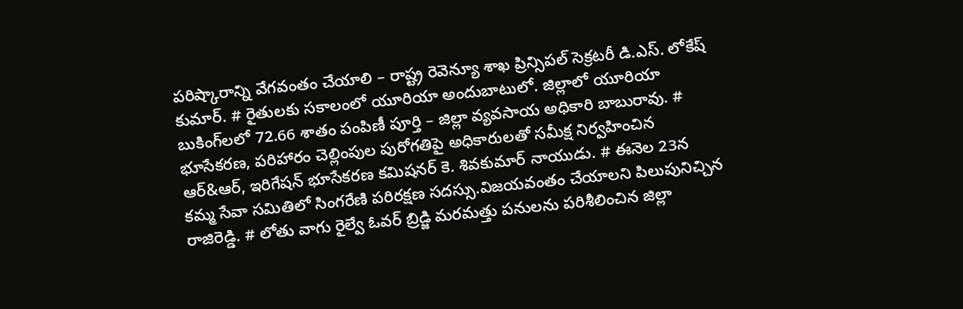పరిష్కారాన్ని వేగవంతం చేయాలి – రాష్ట్ర రెవెన్యూ శాఖ ప్రిన్సిపల్ సెక్రటరీ డి.ఎస్. లోకేష్ కుమార్. # రైతులకు సకాలంలో యూరియా అందుబాటులో. జిల్లాలో యూరియా బుకింగ్‌లలో 72.66 శాతం పంపిణీ పూర్తి – జిల్లా వ్యవసాయ అధికారి బాబురావు. # భూసేకరణ, పరిహారం చెల్లింపుల పురోగతిపై అధికారులతో సమీక్ష నిర్వహించిన ఆర్&ఆర్, ఇరిగేషన్ భూసేకరణ కమిషనర్ కె. శివకుమార్ నాయుడు. # ఈనెల 23న కమ్మ సేవా సమితిలో సింగరేణి పరిరక్షణ సదస్సు.విజయవంతం చేయాలని పిలుపునిచ్చిన రాజిరెడ్డి. # లోతు వాగు రైల్వే ఓవర్ బ్రిడ్జి మరమత్తు పనులను పరిశీలించిన జిల్లా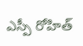ఎస్పీ రోహిత్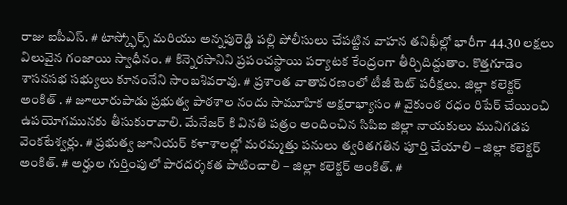రాజు ఐపీఎస్. # టాస్క్ఫోర్స్ మరియు అన్నపురెడ్డి పల్లి పోలీసులు చేపట్టిన వాహన తనిఖీల్లో భారీగా 44.30 లక్షలు విలువైన గంజాయి స్వాధీనం. # కిన్నెరసానిని ప్రపంచస్థాయి పర్యాటక కేంద్రంగా తీర్చిదిద్దుతాం. కొత్తగూడెం శాసనసభ సభ్యులు కూనంనేని సాంబశివరావు. # ప్రశాంత వాతావరణంలో టీజీ టెట్ పరీక్షలు. జిల్లా కలెక్టర్ అంకిత్ . # జూలూరుపాడు ప్రభుత్వ పాఠశాల నందు సామూహిక అక్షరాభ్యాసం # వైకుంఠ రధం రిపేర్ చేయించి ఉపయోగమునకు తీసుకురావాలి. మేనేజర్ కి వినతి పత్రం అందించిన సిపిఐ జిల్లా నాయకులు మునిగడప వెంకటేశ్వర్లు. # ప్రభుత్వ జూనియర్ కళాశాలల్లో మరమ్మత్తు పనులు త్వరితగతిన పూర్తి చేయాలి – జిల్లా కలెక్టర్ అంకిత్. # అర్హుల గుర్తింపులో పారదర్శకత పాటించాలి – జిల్లా కలెక్టర్ అంకిత్. #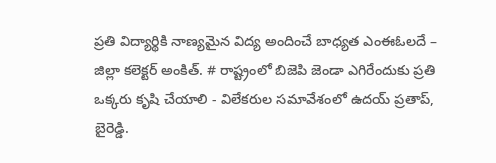ప్రతి విద్యార్థికి నాణ్యమైన విద్య అందించే బాధ్యత ఎంఈఓలదే – జిల్లా కలెక్టర్ అంకిత్. # రాష్ట్రంలో బిజెపి జెండా ఎగిరేందుకు ప్రతి ఒక్కరు కృషి చేయాలి - విలేకరుల సమావేశంలో ఉదయ్ ప్రతాప్, బైరెడ్డి.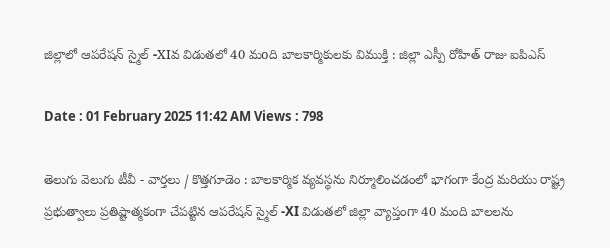జిల్లాలో ఆపరేషన్ స్మైల్ -XIవ విడుతలో 40 మoది బాలకార్మికులకు విముక్తి : జిల్లా ఎస్పీ రోహిత్ రాజు ఐపిఎస్

Date : 01 February 2025 11:42 AM Views : 798

తెలుగు వెలుగు టీవీ - వార్తలు / కొత్తగూడెం : బాలకార్మిక వ్యవస్థను నిర్మూలించడంలో భాగంగా కేంద్ర మరియు రాష్ట్ర ప్రభుత్వాలు ప్రతిష్టాత్మకంగా చేపట్టిన ఆపరేషన్ స్మైల్ -XI విడుతలో జిల్లా వ్యాప్తంగా 40 మంది బాలలను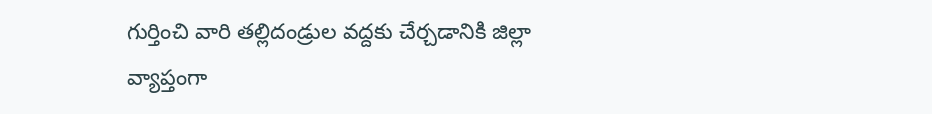గుర్తించి వారి తల్లిదండ్రుల వద్దకు చేర్చడానికి జిల్లా వ్యాప్తంగా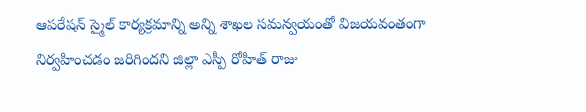ఆపరేషన్ స్మైల్ కార్యక్రమాన్ని అన్ని శాఖల సమన్వయంతో విజయవంతంగా నిర్వహించడం జరిగిందని జిల్లా ఎస్పీ రోహిత్ రాజు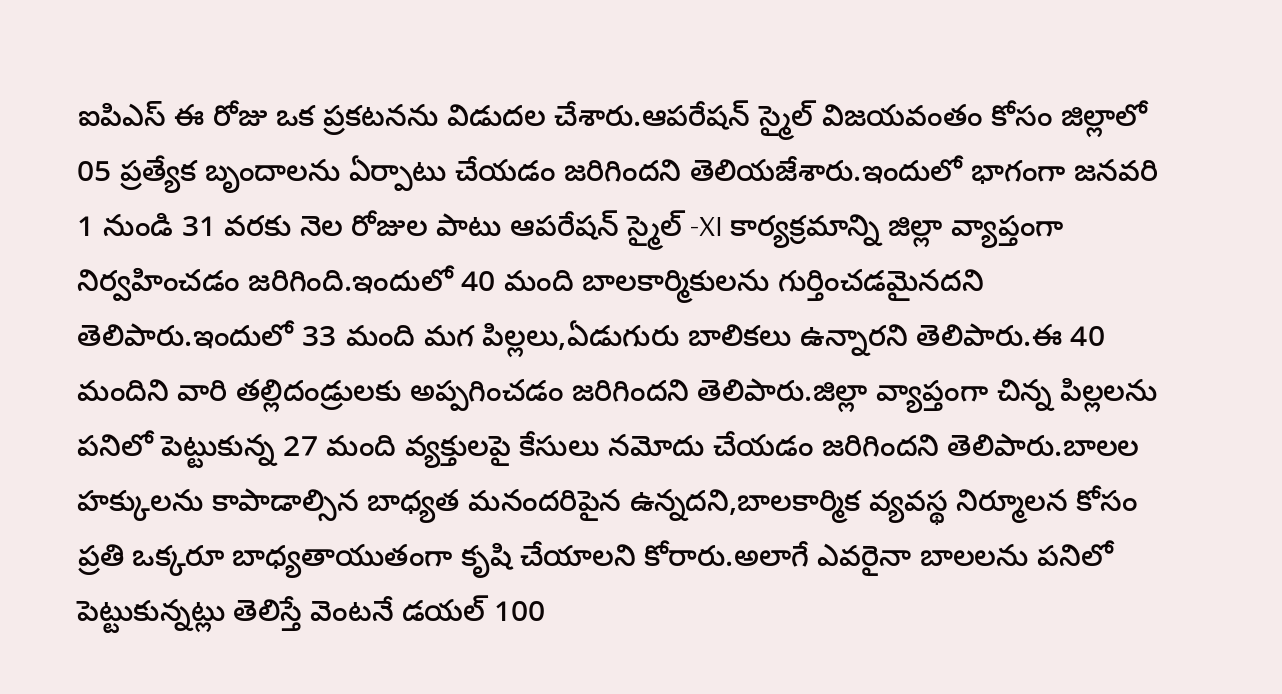ఐపిఎస్ ఈ రోజు ఒక ప్రకటనను విడుదల చేశారు.ఆపరేషన్ స్మైల్ విజయవంతం కోసం జిల్లాలో 05 ప్రత్యేక బృందాలను ఏర్పాటు చేయడం జరిగిందని తెలియజేశారు.ఇందులో భాగంగా జనవరి 1 నుండి 31 వరకు నెల రోజుల పాటు ఆపరేషన్ స్మైల్ -XI కార్యక్రమాన్ని జిల్లా వ్యాప్తంగా నిర్వహించడం జరిగింది.ఇందులో 40 మంది బాలకార్మికులను గుర్తించడమైనదని తెలిపారు.ఇందులో 33 మంది మగ పిల్లలు,ఏడుగురు బాలికలు ఉన్నారని తెలిపారు.ఈ 40 మందిని వారి తల్లిదండ్రులకు అప్పగించడం జరిగిందని తెలిపారు.జిల్లా వ్యాప్తంగా చిన్న పిల్లలను పనిలో పెట్టుకున్న 27 మంది వ్యక్తులపై కేసులు నమోదు చేయడం జరిగిందని తెలిపారు.బాలల హక్కులను కాపాడాల్సిన బాధ్యత మనందరిపైన ఉన్నదని,బాలకార్మిక వ్యవస్థ నిర్మూలన కోసం ప్రతి ఒక్కరూ బాధ్యతాయుతంగా కృషి చేయాలని కోరారు.అలాగే ఎవరైనా బాలలను పనిలో పెట్టుకున్నట్లు తెలిస్తే వెంటనే డయల్ 100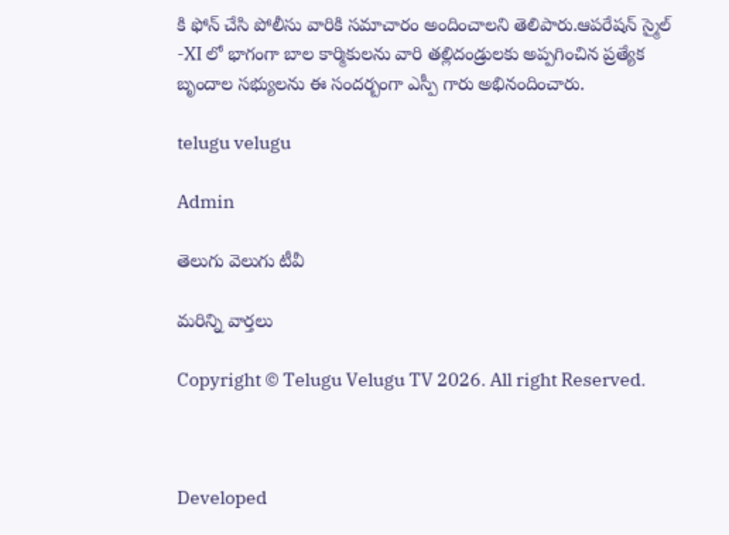కి ఫోన్ చేసి పోలీసు వారికి సమాచారం అందించాలని తెలిపారు.ఆపరేషన్ స్మైల్ -XI లో భాగంగా బాల కార్మికులను వారి తల్లిదండ్రులకు అప్పగించిన ప్రత్యేక బృందాల సభ్యులను ఈ సందర్బంగా ఎస్పీ గారు అభినందించారు.

telugu velugu

Admin

తెలుగు వెలుగు టీవీ

మరిన్ని వార్తలు

Copyright © Telugu Velugu TV 2026. All right Reserved.



Developed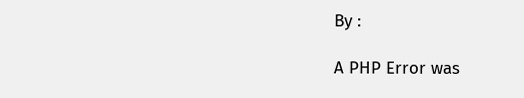By :

A PHP Error was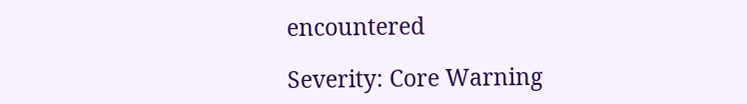encountered

Severity: Core Warning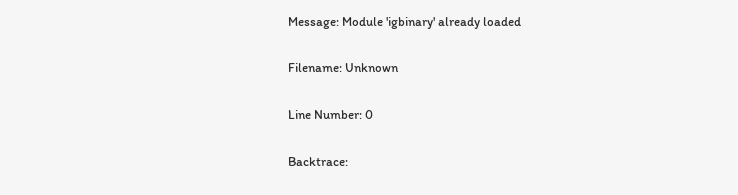Message: Module 'igbinary' already loaded

Filename: Unknown

Line Number: 0

Backtrace: